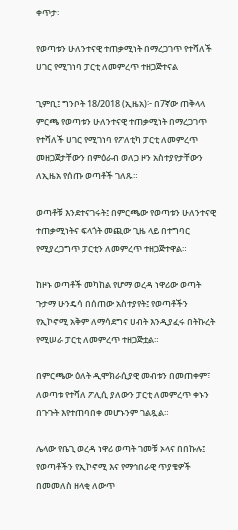ቀጥታ፡

የወጣቱን ሁለንተናዊ ተጠቃሚነት በማረጋገጥ የተሻለች ሀገር የሚገነባ ፓርቲ ለመምረጥ ተዘጋጅተናል

ጊምቢ፤ ግንቦት 18/2018 (ኢዜአ)፦ በ7ኛው ጠቅላላ ምርጫ የወጣቱን ሁለንተናዊ ተጠቃሚነት በማረጋገጥ የተሻለች ሀገር የሚገነባ የፖለቲካ ፓርቲ ለመምረጥ መዘጋጀታቸውን በምዕራብ ወለጋ ዞን አስተያየታቸውን ለኢዜአ የሰጡ ወጣቶች ገለጹ።

ወጣቶቹ እንደተናገሩት፤ በምርጫው የወጣቱን ሁለንተናዊ ተጠቃሚነትና ፍላጎት መጪው ጊዜ ላይ በተግባር የሚያረጋግጥ ፓርቲን ለመምረጥ ተዘጋጅተዋል።

ከዞኑ ወጣቶች መካከል የሆማ ወረዳ ነዋሪው ወጣት ጉታማ ሁንዴሳ በሰጠው አስተያየት፤ የወጣቶችን የኢኮኖሚ አቅም ለማሳደግና ሀብት እንዲያፈሩ በትኩረት የሚሠራ ፓርቲ ለመምረጥ ተዘጋጅቷል።

በምርጫው ዕለት ዲሞክራሲያዊ መብቱን በመጠቀም፣ ለወጣቱ የተሻለ ፖሊሲ ያለውን ፓርቲ ለመምረጥ ቀኑን በጉጉት እየተጠባበቀ መሆኑንም ገልጿል።

ሌላው የቤጊ ወረዳ ነዋሪ ወጣት ገመቹ ኦላና በበኩሉ፤ የወጣቶችን የኢኮኖሚ እና የማኅበራዊ ጥያቄዎች በመመለስ ዘላቂ ለውጥ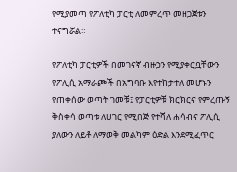የሚያመጣ የፖለቲካ ፓርቲ ለመምረጥ መዘጋጀቱን ተናግሯል።

የፖለቲካ ፓርቲዎች በመገናኛ ብዙኃን የሚያቀርቧቸውን የፖሊሲ አማራጮች በአግባቡ እየተከታተለ መሆኑን የጠቀሰው ወጣት ገመቹ፤ የፓርቲዎቹ ክርክርና የምረጡኝ ቅስቀሳ ወጣቱ ለሀገር የሚበጅ የተሻለ ሐሳብና ፖሊሲ ያለውን ለይቶ ለማወቅ መልካም ዕድል እንደሚፈጥር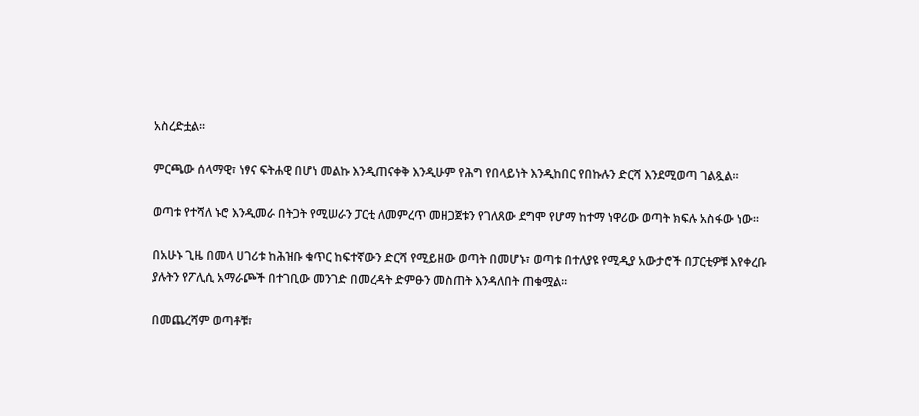አስረድቷል።

ምርጫው ሰላማዊ፣ ነፃና ፍትሐዊ በሆነ መልኩ እንዲጠናቀቅ እንዲሁም የሕግ የበላይነት እንዲከበር የበኩሉን ድርሻ እንደሚወጣ ገልጿል።

ወጣቱ የተሻለ ኑሮ እንዲመራ በትጋት የሚሠራን ፓርቲ ለመምረጥ መዘጋጀቱን የገለጸው ደግሞ የሆማ ከተማ ነዋሪው ወጣት ክፍሉ አስፋው ነው።

በአሁኑ ጊዜ በመላ ሀገሪቱ ከሕዝቡ ቁጥር ከፍተኛውን ድርሻ የሚይዘው ወጣት በመሆኑ፣ ወጣቱ በተለያዩ የሚዲያ አውታሮች በፓርቲዎቹ እየቀረቡ ያሉትን የፖሊሲ አማራጮች በተገቢው መንገድ በመረዳት ድምፁን መስጠት እንዳለበት ጠቁሟል።

በመጨረሻም ወጣቶቹ፣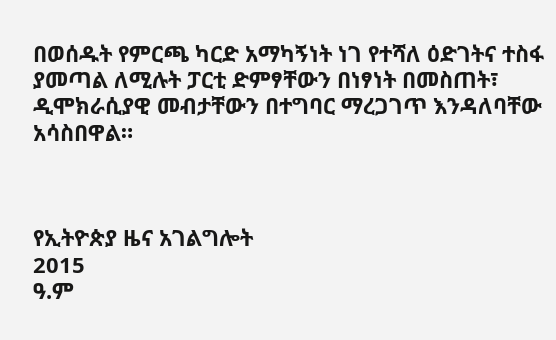በወሰዱት የምርጫ ካርድ አማካኝነት ነገ የተሻለ ዕድገትና ተስፋ ያመጣል ለሚሉት ፓርቲ ድምፃቸውን በነፃነት በመስጠት፣ ዲሞክራሲያዊ መብታቸውን በተግባር ማረጋገጥ እንዳለባቸው አሳስበዋል።



የኢትዮጵያ ዜና አገልግሎት
2015
ዓ.ም